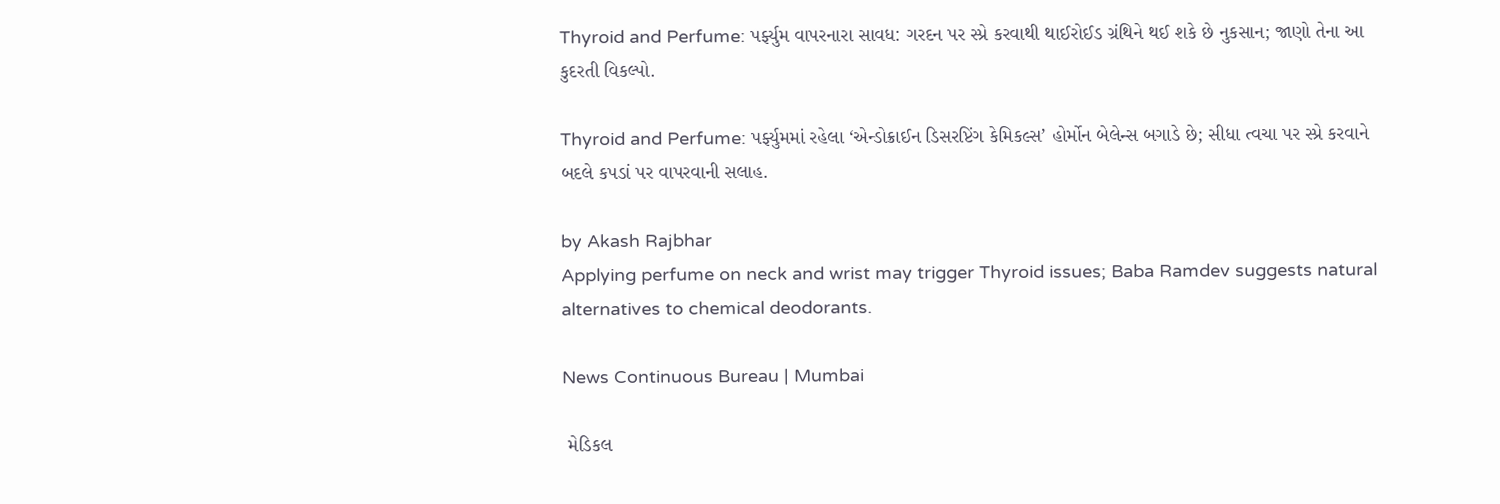Thyroid and Perfume: પર્ફ્યુમ વાપરનારા સાવધ: ગરદન પર સ્પ્રે કરવાથી થાઈરોઈડ ગ્રંથિને થઈ શકે છે નુકસાન; જાણો તેના આ કુદરતી વિકલ્પો.

Thyroid and Perfume: પર્ફ્યુમમાં રહેલા ‘એન્ડોક્રાઈન ડિસરપ્ટિંગ કેમિકલ્સ’ હોર્મોન બેલેન્સ બગાડે છે; સીધા ત્વચા પર સ્પ્રે કરવાને બદલે કપડાં પર વાપરવાની સલાહ.

by Akash Rajbhar
Applying perfume on neck and wrist may trigger Thyroid issues; Baba Ramdev suggests natural alternatives to chemical deodorants.

News Continuous Bureau | Mumbai

 મેડિકલ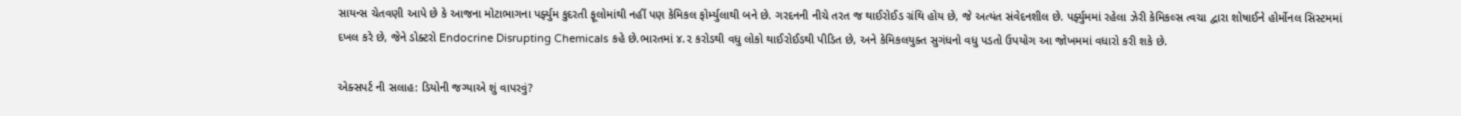સાયન્સ ચેતવણી આપે છે કે આજના મોટાભાગના પર્ફ્યુમ કુદરતી ફૂલોમાંથી નહીં પણ કેમિકલ ફોર્મ્યુલાથી બને છે. ગરદનની નીચે તરત જ થાઈરોઈડ ગ્રંથિ હોય છે, જે અત્યંત સંવેદનશીલ છે. પર્ફ્યુમમાં રહેલા ઝેરી કેમિકલ્સ ત્વચા દ્વારા શોષાઈને હોર્મોનલ સિસ્ટમમાં દખલ કરે છે, જેને ડોક્ટરો Endocrine Disrupting Chemicals કહે છે.ભારતમાં ૪.૨ કરોડથી વધુ લોકો થાઈરોઈડથી પીડિત છે, અને કેમિકલયુક્ત સુગંધનો વધુ પડતો ઉપયોગ આ જોખમમાં વધારો કરી શકે છે.

એક્સપર્ટ ની સલાહ: ડિયોની જગ્યાએ શું વાપરવું?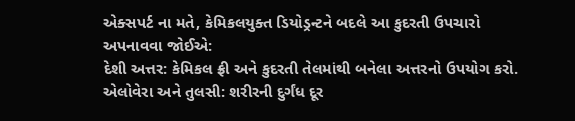એક્સપર્ટ ના મતે, કેમિકલયુક્ત ડિયોડ્રન્ટને બદલે આ કુદરતી ઉપચારો અપનાવવા જોઈએ:
દેશી અત્તર: કેમિકલ ફ્રી અને કુદરતી તેલમાંથી બનેલા અત્તરનો ઉપયોગ કરો.
એલોવેરા અને તુલસી: શરીરની દુર્ગંધ દૂર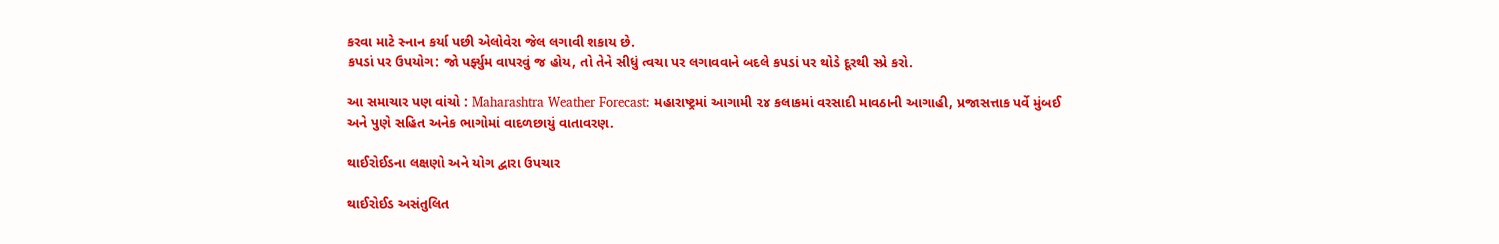કરવા માટે સ્નાન કર્યા પછી એલોવેરા જેલ લગાવી શકાય છે.
કપડાં પર ઉપયોગ: જો પર્ફ્યુમ વાપરવું જ હોય, તો તેને સીધું ત્વચા પર લગાવવાને બદલે કપડાં પર થોડે દૂરથી સ્પ્રે કરો.

આ સમાચાર પણ વાંચો : Maharashtra Weather Forecast: મહારાષ્ટ્રમાં આગામી ૨૪ કલાકમાં વરસાદી માવઠાની આગાહી, પ્રજાસત્તાક પર્વે મુંબઈ અને પુણે સહિત અનેક ભાગોમાં વાદળછાયું વાતાવરણ.

થાઈરોઈડના લક્ષણો અને યોગ દ્વારા ઉપચાર

થાઈરોઈડ અસંતુલિત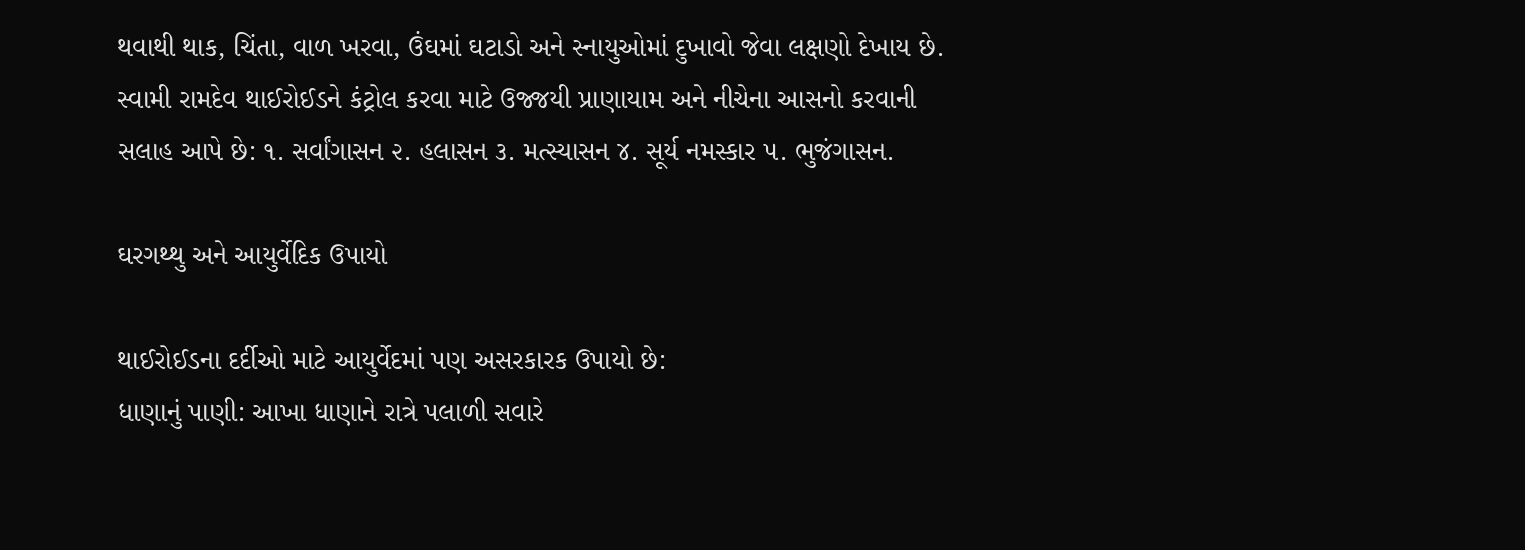થવાથી થાક, ચિંતા, વાળ ખરવા, ઉંઘમાં ઘટાડો અને સ્નાયુઓમાં દુખાવો જેવા લક્ષણો દેખાય છે. સ્વામી રામદેવ થાઈરોઈડને કંટ્રોલ કરવા માટે ઉજ્જયી પ્રાણાયામ અને નીચેના આસનો કરવાની સલાહ આપે છે: ૧. સર્વાંગાસન ૨. હલાસન ૩. મત્સ્યાસન ૪. સૂર્ય નમસ્કાર ૫. ભુજંગાસન.

ઘરગથ્થુ અને આયુર્વેદિક ઉપાયો

થાઈરોઈડના દર્દીઓ માટે આયુર્વેદમાં પણ અસરકારક ઉપાયો છે:
ધાણાનું પાણી: આખા ધાણાને રાત્રે પલાળી સવારે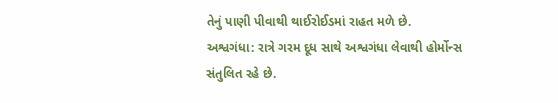તેનું પાણી પીવાથી થાઈરોઈડમાં રાહત મળે છે.
અશ્વગંધા: રાત્રે ગરમ દૂધ સાથે અશ્વગંધા લેવાથી હોર્મોન્સ સંતુલિત રહે છે.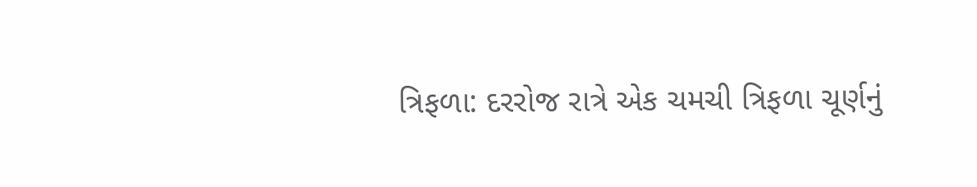ત્રિફળા: દરરોજ રાત્રે એક ચમચી ત્રિફળા ચૂર્ણનું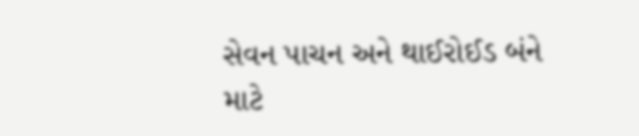સેવન પાચન અને થાઈરોઈડ બંને માટે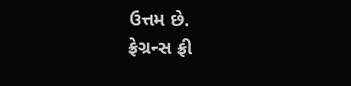ઉત્તમ છે.
ફ્રેગ્રન્સ ફ્રી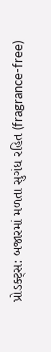પ્રોડક્ટ્સ: બજારમાં મળતા સુગંધ રહિત (fragrance-free)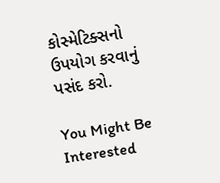કોસ્મેટિક્સનો ઉપયોગ કરવાનું પસંદ કરો.

You Might Be Interested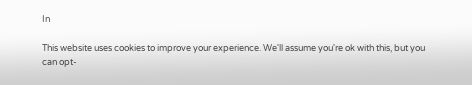In

This website uses cookies to improve your experience. We'll assume you're ok with this, but you can opt-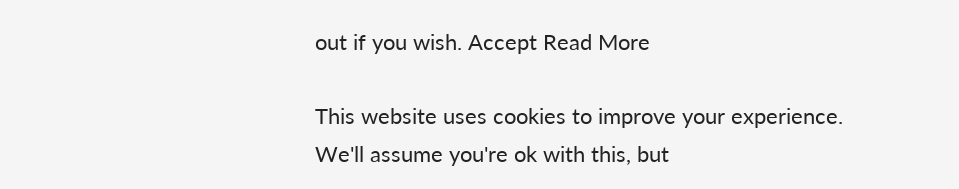out if you wish. Accept Read More

This website uses cookies to improve your experience. We'll assume you're ok with this, but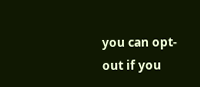you can opt-out if you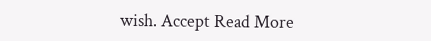wish. Accept Read More